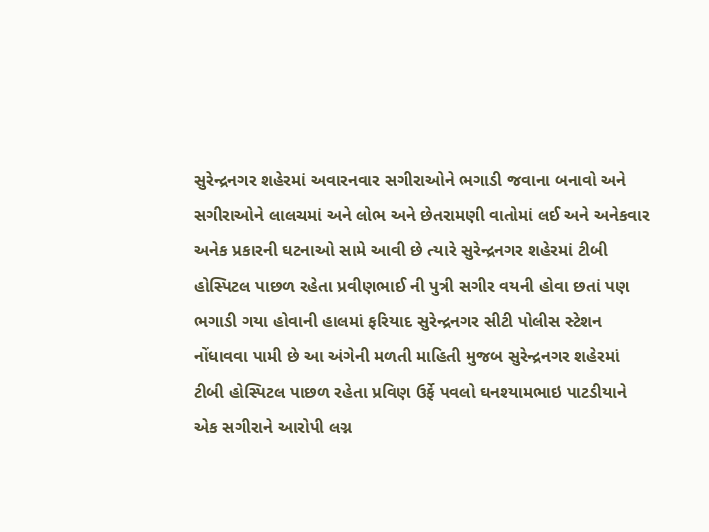સુરેન્દ્રનગર શહેરમાં અવારનવાર સગીરાઓને ભગાડી જવાના બનાવો અને સગીરાઓને લાલચમાં અને લોભ અને છેતરામણી વાતોમાં લઈ અને અનેકવાર અનેક પ્રકારની ઘટનાઓ સામે આવી છે ત્યારે સુરેન્દ્રનગર શહેરમાં ટીબી હોસ્પિટલ પાછળ રહેતા પ્રવીણભાઈ ની પુત્રી સગીર વયની હોવા છતાં પણ ભગાડી ગયા હોવાની હાલમાં ફરિયાદ સુરેન્દ્રનગર સીટી પોલીસ સ્ટેશન નોંધાવવા પામી છે આ અંગેની મળતી માહિતી મુજબ સુરેન્દ્રનગર શહેરમાં ટીબી હોસ્પિટલ પાછળ રહેતા પ્રવિણ ઉર્ફે પવલો ઘનશ્યામભાઇ પાટડીયાને એક સગીરાને આરોપી લગ્ન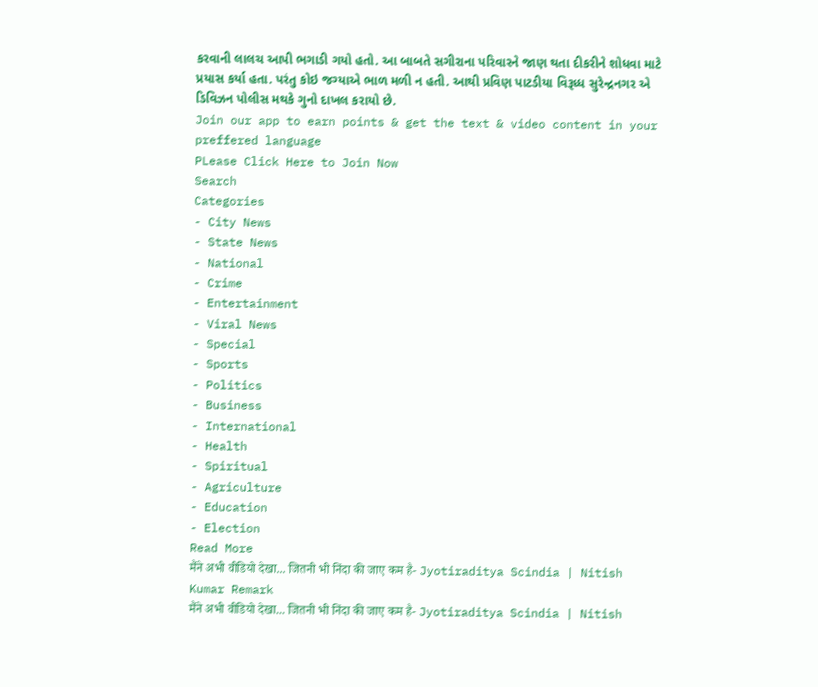કરવાની લાલચ આપી ભગાડી ગયો હતો. આ બાબતે સગીરાના પરિવારને જાણ થતા દીકરીને શોધવા માટે પ્રયાસ કર્યા હતા. પરંતુ કોઇ જગ્યાએ ભાળ મળી ન હતી. આથી પ્રવિણ પાટડીયા વિરૂધ્ધ સુરેન્દ્રનગર એ ડિવિઝન પોલીસ મથકે ગુનો દાખલ કરાયો છે.
Join our app to earn points & get the text & video content in your preffered language
PLease Click Here to Join Now
Search
Categories
- City News
- State News
- National
- Crime
- Entertainment
- Viral News
- Special
- Sports
- Politics
- Business
- International
- Health
- Spiritual
- Agriculture
- Education
- Election
Read More
मैंने अभी वीडियो देखा... जितनी भी निंदा की जाए कम है- Jyotiraditya Scindia | Nitish Kumar Remark
मैंने अभी वीडियो देखा... जितनी भी निंदा की जाए कम है- Jyotiraditya Scindia | Nitish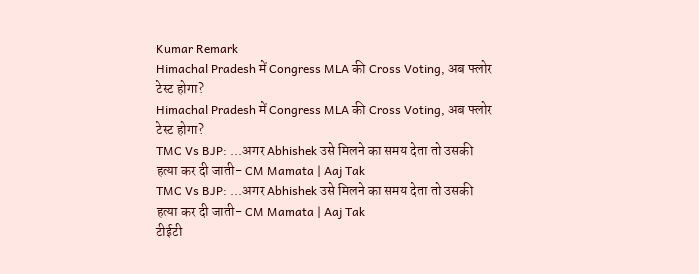Kumar Remark
Himachal Pradesh में Congress MLA की Cross Voting, अब फ्लोर टेस्ट होगा?
Himachal Pradesh में Congress MLA की Cross Voting, अब फ्लोर टेस्ट होगा?
TMC Vs BJP: ...अगर Abhishek उसे मिलने का समय देता तो उसकी हत्या कर दी जाती- CM Mamata | Aaj Tak
TMC Vs BJP: ...अगर Abhishek उसे मिलने का समय देता तो उसकी हत्या कर दी जाती- CM Mamata | Aaj Tak
टीईटी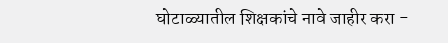घोटाळ्यातील शिक्षकांचे नावे जाहीर करा -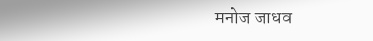मनोज जाधव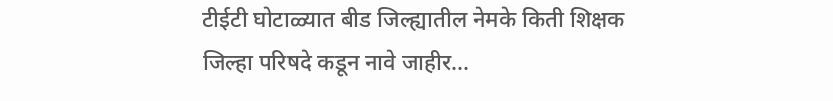टीईटी घोटाळ्यात बीड जिल्ह्यातील नेमके किती शिक्षक
जिल्हा परिषदे कडून नावे जाहीर...